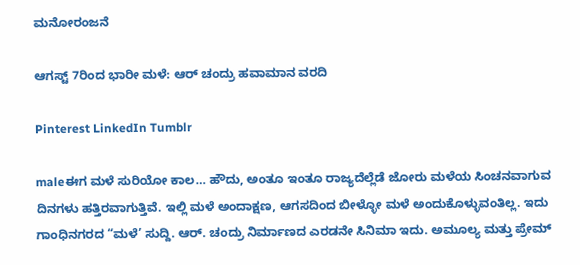ಮನೋರಂಜನೆ

ಆಗಸ್ಟ್‌ 7ರಿಂದ ಭಾರೀ ಮಳೆ: ಆರ್‌ ಚಂದ್ರು ಹವಾಮಾನ ವರದಿ

Pinterest LinkedIn Tumblr

maleಈಗ ಮಳೆ ಸುರಿಯೋ ಕಾಲ… ಹೌದು, ಅಂತೂ ಇಂತೂ ರಾಜ್ಯದೆಲ್ಲೆಡೆ ಜೋರು ಮಳೆಯ ಸಿಂಚನವಾಗುವ ದಿನಗಳು ಹತ್ತಿರವಾಗುತ್ತಿವೆ. ಇಲ್ಲಿ ಮಳೆ ಅಂದಾಕ್ಷಣ, ಆಗಸದಿಂದ ಬೀಳ್ಳೋ ಮಳೆ ಅಂದುಕೊಳ್ಳುವಂತಿಲ್ಲ. ಇದು ಗಾಂಧಿನಗರದ “ಮಳೆ’ ಸುದ್ದಿ. ಆರ್‌. ಚಂದ್ರು ನಿರ್ಮಾಣದ ಎರಡನೇ ಸಿನಿಮಾ ಇದು. ಅಮೂಲ್ಯ ಮತ್ತು ಪ್ರೇಮ್‌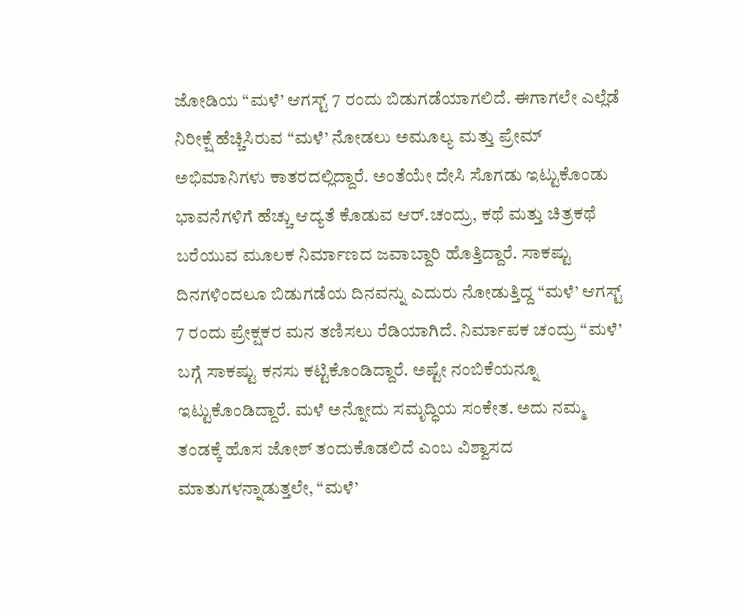ಜೋಡಿಯ “ಮಳೆ’ ಆಗಸ್ಟ್‌ 7 ರಂದು ಬಿಡುಗಡೆಯಾಗಲಿದೆ. ಈಗಾಗಲೇ ಎಲ್ಲೆಡೆ ನಿರೀಕ್ಷೆ ಹೆಚ್ಚಿಸಿರುವ “ಮಳೆ’ ನೋಡಲು ಅಮೂಲ್ಯ ಮತ್ತು ಪ್ರೇಮ್‌ ಅಭಿಮಾನಿಗಳು ಕಾತರದಲ್ಲಿದ್ದಾರೆ. ಅಂತೆಯೇ ದೇಸಿ ಸೊಗಡು ಇಟ್ಟುಕೊಂಡು ಭಾವನೆಗಳಿಗೆ ಹೆಚ್ಚು ಆದ್ಯತೆ ಕೊಡುವ ಆರ್‌.ಚಂದ್ರು, ಕಥೆ ಮತ್ತು ಚಿತ್ರಕಥೆ ಬರೆಯುವ ಮೂಲಕ ನಿರ್ಮಾಣದ ಜವಾಬ್ದಾರಿ ಹೊತ್ತಿದ್ದಾರೆ. ಸಾಕಷ್ಟು ದಿನಗಳಿಂದಲೂ ಬಿಡುಗಡೆಯ ದಿನವನ್ನು ಎದುರು ನೋಡುತ್ತಿದ್ದ “ಮಳೆ’ ಆಗಸ್ಟ್‌ 7 ರಂದು ಪ್ರೇಕ್ಷಕರ ಮನ ತಣಿಸಲು ರೆಡಿಯಾಗಿದೆ. ನಿರ್ಮಾಪಕ ಚಂದ್ರು “ಮಳೆ’ ಬಗ್ಗೆ ಸಾಕಷ್ಟು ಕನಸು ಕಟ್ಟಿಕೊಂಡಿದ್ದಾರೆ. ಅಷ್ಟೇ ನಂಬಿಕೆಯನ್ನೂ ಇಟ್ಟುಕೊಂಡಿದ್ದಾರೆ. ಮಳೆ ಅನ್ನೋದು ಸಮೃದ್ಧಿಯ ಸಂಕೇತ. ಅದು ನಮ್ಮ ತಂಡಕ್ಕೆ ಹೊಸ ಜೋಶ್‌ ತಂದುಕೊಡಲಿದೆ ಎಂಬ ವಿಶ್ವಾಸದ ಮಾತುಗಳನ್ನಾಡುತ್ತಲೇ, “ಮಳೆ’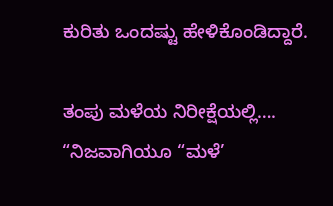ಕುರಿತು ಒಂದಷ್ಟು ಹೇಳಿಕೊಂಡಿದ್ದಾರೆ.

ತಂಪು ಮಳೆಯ ನಿರೀಕ್ಷೆಯಲ್ಲಿ….
“ನಿಜವಾಗಿಯೂ “ಮಳೆ’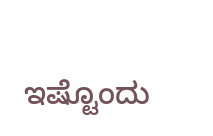ಇಷ್ಟೊಂದು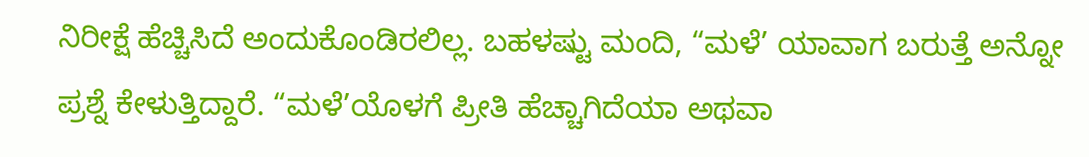ನಿರೀಕ್ಷೆ ಹೆಚ್ಚಿಸಿದೆ ಅಂದುಕೊಂಡಿರಲಿಲ್ಲ. ಬಹಳಷ್ಟು ಮಂದಿ, “ಮಳೆ’ ಯಾವಾಗ ಬರುತ್ತೆ ಅನ್ನೋ ಪ್ರಶ್ನೆ ಕೇಳುತ್ತಿದ್ದಾರೆ. “ಮಳೆ’ಯೊಳಗೆ ಪ್ರೀತಿ ಹೆಚ್ಚಾಗಿದೆಯಾ ಅಥವಾ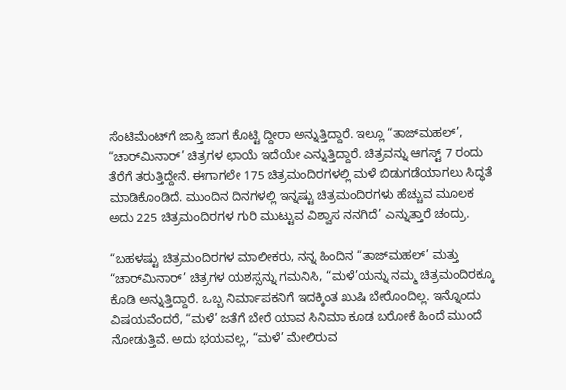ಸೆಂಟಿಮೆಂಟ್‌ಗೆ ಜಾಸ್ತಿ ಜಾಗ ಕೊಟ್ಟಿ ದ್ದೀರಾ ಅನ್ನುತ್ತಿದ್ದಾರೆ. ಇಲ್ಲೂ “ತಾಜ್‌ಮಹಲ್‌’, “ಚಾರ್‌ಮಿನಾರ್‌’ ಚಿತ್ರಗಳ ಛಾಯೆ ಇದೆಯೇ ಎನ್ನುತ್ತಿದ್ದಾರೆ. ಚಿತ್ರವನ್ನು ಆಗಸ್ಟ್‌ 7 ರಂದು ತೆರೆಗೆ ತರುತ್ತಿದ್ದೇನೆ. ಈಗಾಗಲೇ 175 ಚಿತ್ರಮಂದಿರಗಳಲ್ಲಿ ಮಳೆ ಬಿಡುಗಡೆಯಾಗಲು ಸಿದ್ಧತೆ ಮಾಡಿಕೊಂಡಿದೆ. ಮುಂದಿನ ದಿನಗಳಲ್ಲಿ ಇನ್ನಷ್ಟು ಚಿತ್ರಮಂದಿರಗಳು ಹೆಚ್ಚುವ ಮೂಲಕ ಅದು 225 ಚಿತ್ರಮಂದಿರಗಳ ಗುರಿ ಮುಟ್ಟುವ ವಿಶ್ವಾಸ ನನಗಿದೆ’ ಎನ್ನುತ್ತಾರೆ ಚಂದ್ರು.

“ಬಹಳಷ್ಟು ಚಿತ್ರಮಂದಿರಗಳ ಮಾಲೀಕರು, ನನ್ನ ಹಿಂದಿನ “ತಾಜ್‌ಮಹಲ್‌’ ಮತ್ತು “ಚಾರ್‌ಮಿನಾರ್‌’ ಚಿತ್ರಗಳ ಯಶಸ್ಸನ್ನು ಗಮನಿಸಿ, “ಮಳೆ’ಯನ್ನು ನಮ್ಮ ಚಿತ್ರಮಂದಿರಕ್ಕೂ ಕೊಡಿ ಅನ್ನುತ್ತಿದ್ದಾರೆ. ಒಬ್ಬ ನಿರ್ಮಾಪಕನಿಗೆ ಇದಕ್ಕಿಂತ ಖುಷಿ ಬೇರೊಂದಿಲ್ಲ. ಇನ್ನೊಂದು ವಿಷಯವೆಂದರೆ, “ಮಳೆ’ ಜತೆಗೆ ಬೇರೆ ಯಾವ ಸಿನಿಮಾ ಕೂಡ ಬರೋಕೆ ಹಿಂದೆ ಮುಂದೆ ನೋಡುತ್ತಿವೆ. ಅದು ಭಯವಲ್ಲ, “ಮಳೆ’ ಮೇಲಿರುವ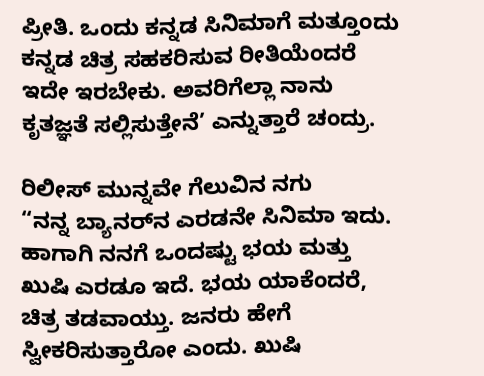ಪ್ರೀತಿ. ಒಂದು ಕನ್ನಡ ಸಿನಿಮಾಗೆ ಮತ್ತೂಂದು ಕನ್ನಡ ಚಿತ್ರ ಸಹಕರಿಸುವ ರೀತಿಯೆಂದರೆ ಇದೇ ಇರಬೇಕು. ಅವರಿಗೆಲ್ಲಾ ನಾನು ಕೃತಜ್ಞತೆ ಸಲ್ಲಿಸುತ್ತೇನೆ’ ಎನ್ನುತ್ತಾರೆ ಚಂದ್ರು.

ರಿಲೀಸ್‌ ಮುನ್ನವೇ ಗೆಲುವಿನ ನಗು
“ನನ್ನ ಬ್ಯಾನರ್‌ನ ಎರಡನೇ ಸಿನಿಮಾ ಇದು. ಹಾಗಾಗಿ ನನಗೆ ಒಂದಷ್ಟು ಭಯ ಮತ್ತು ಖುಷಿ ಎರಡೂ ಇದೆ. ಭಯ ಯಾಕೆಂದರೆ, ಚಿತ್ರ ತಡವಾಯ್ತು. ಜನರು ಹೇಗೆ ಸ್ವೀಕರಿಸುತ್ತಾರೋ ಎಂದು. ಖುಷಿ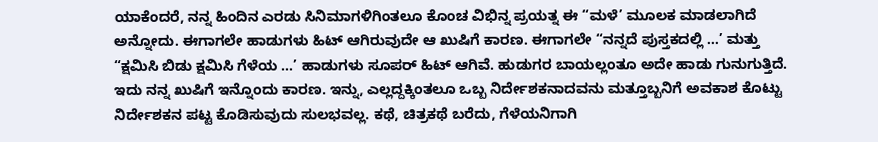ಯಾಕೆಂದರೆ, ನನ್ನ ಹಿಂದಿನ ಎರಡು ಸಿನಿಮಾಗಳಿಗಿಂತಲೂ ಕೊಂಚ ವಿಭಿನ್ನ ಪ್ರಯತ್ನ ಈ “ಮಳೆ’ ಮೂಲಕ ಮಾಡಲಾಗಿದೆ ಅನ್ನೋದು. ಈಗಾಗಲೇ ಹಾಡುಗಳು ಹಿಟ್‌ ಆಗಿರುವುದೇ ಆ ಖುಷಿಗೆ ಕಾರಣ. ಈಗಾಗಲೇ “ನನ್ನದೆ ಪುಸ್ತಕದಲ್ಲಿ …’ ಮತ್ತು “ಕ್ಷಮಿಸಿ ಬಿಡು ಕ್ಷಮಿಸಿ ಗೆಳೆಯ …’ ಹಾಡುಗಳು ಸೂಪರ್‌ ಹಿಟ್‌ ಆಗಿವೆ. ಹುಡುಗರ ಬಾಯಲ್ಲಂತೂ ಅದೇ ಹಾಡು ಗುನುಗುತ್ತಿದೆ. ಇದು ನನ್ನ ಖುಷಿಗೆ ಇನ್ನೊಂದು ಕಾರಣ. ಇನ್ನು, ಎಲ್ಲದ್ದಕ್ಕಿಂತಲೂ ಒಬ್ಬ ನಿರ್ದೇಶಕನಾದವನು ಮತ್ತೂಬ್ಬನಿಗೆ ಅವಕಾಶ ಕೊಟ್ಟು ನಿರ್ದೇಶಕನ ಪಟ್ಟ ಕೊಡಿಸುವುದು ಸುಲಭವಲ್ಲ. ಕಥೆ, ಚಿತ್ರಕಥೆ ಬರೆದು, ಗೆಳೆಯನಿಗಾಗಿ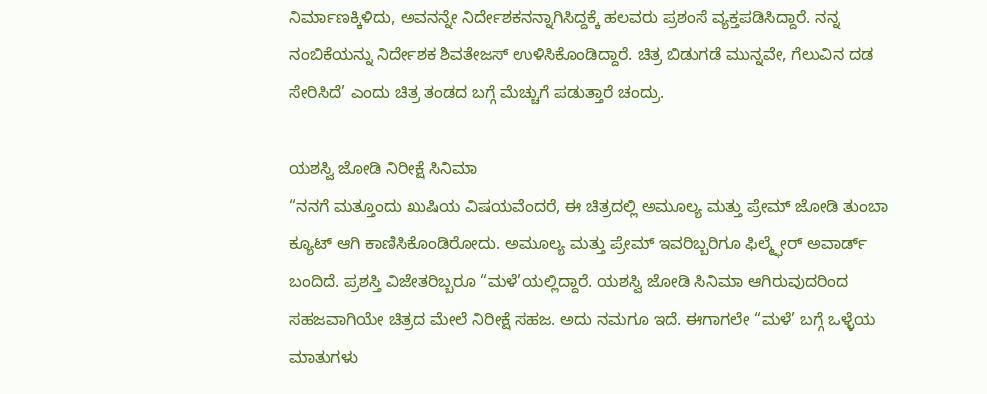ನಿರ್ಮಾಣಕ್ಕಿಳಿದು, ಅವನನ್ನೇ ನಿರ್ದೇಶಕನನ್ನಾಗಿಸಿದ್ದಕ್ಕೆ ಹಲವರು ಪ್ರಶಂಸೆ ವ್ಯಕ್ತಪಡಿಸಿದ್ದಾರೆ. ನನ್ನ ನಂಬಿಕೆಯನ್ನು ನಿರ್ದೇಶಕ ಶಿವತೇಜಸ್‌ ಉಳಿಸಿಕೊಂಡಿದ್ದಾರೆ. ಚಿತ್ರ ಬಿಡುಗಡೆ ಮುನ್ನವೇ, ಗೆಲುವಿನ ದಡ ಸೇರಿಸಿದೆ’ ಎಂದು ಚಿತ್ರ ತಂಡದ ಬಗ್ಗೆ ಮೆಚ್ಚುಗೆ ಪಡುತ್ತಾರೆ ಚಂದ್ರು.

ಯಶಸ್ವಿ ಜೋಡಿ ನಿರೀಕ್ಷೆ ಸಿನಿಮಾ
“ನನಗೆ ಮತ್ತೂಂದು ಖುಷಿಯ ವಿಷಯವೆಂದರೆ, ಈ ಚಿತ್ರದಲ್ಲಿ ಅಮೂಲ್ಯ ಮತ್ತು ಪ್ರೇಮ್‌ ಜೋಡಿ ತುಂಬಾ ಕ್ಯೂಟ್‌ ಆಗಿ ಕಾಣಿಸಿಕೊಂಡಿರೋದು. ಅಮೂಲ್ಯ ಮತ್ತು ಪ್ರೇಮ್‌ ಇವರಿಬ್ಬರಿಗೂ ಫಿಲ್ಮ್ಫೇರ್‌ ಅವಾರ್ಡ್‌ ಬಂದಿದೆ. ಪ್ರಶಸ್ತಿ ವಿಜೇತರಿಬ್ಬರೂ “ಮಳೆ’ಯಲ್ಲಿದ್ದಾರೆ. ಯಶಸ್ವಿ ಜೋಡಿ ಸಿನಿಮಾ ಆಗಿರುವುದರಿಂದ ಸಹಜವಾಗಿಯೇ ಚಿತ್ರದ ಮೇಲೆ ನಿರೀಕ್ಷೆ ಸಹಜ. ಅದು ನಮಗೂ ಇದೆ. ಈಗಾಗಲೇ “ಮಳೆ’ ಬಗ್ಗೆ ಒಳ್ಳೆಯ ಮಾತುಗಳು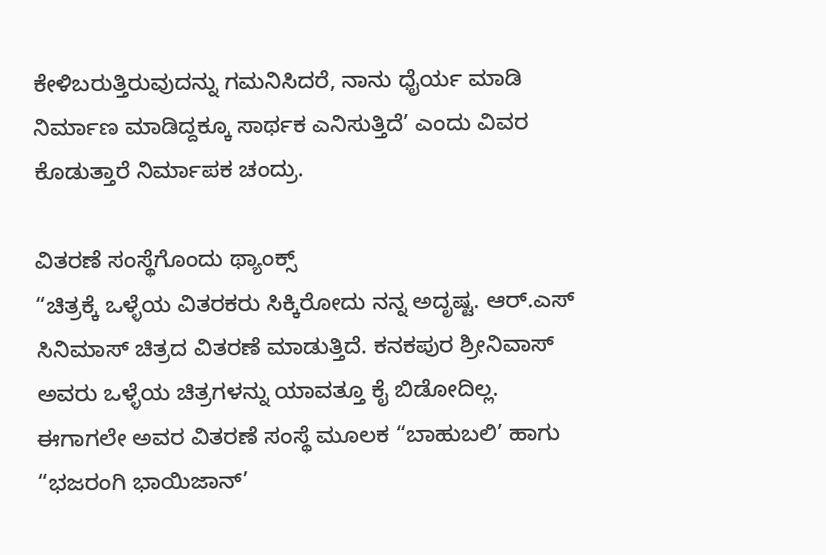ಕೇಳಿಬರುತ್ತಿರುವುದನ್ನು ಗಮನಿಸಿದರೆ, ನಾನು ಧೈರ್ಯ ಮಾಡಿ ನಿರ್ಮಾಣ ಮಾಡಿದ್ದಕ್ಕೂ ಸಾರ್ಥಕ ಎನಿಸುತ್ತಿದೆ’ ಎಂದು ವಿವರ ಕೊಡುತ್ತಾರೆ ನಿರ್ಮಾಪಕ ಚಂದ್ರು.

ವಿತರಣೆ ಸಂಸ್ಥೆಗೊಂದು ಥ್ಯಾಂಕ್ಸ್‌
“ಚಿತ್ರಕ್ಕೆ ಒಳ್ಳೆಯ ವಿತರಕರು ಸಿಕ್ಕಿರೋದು ನನ್ನ ಅದೃಷ್ಟ. ಆರ್‌.ಎಸ್‌ ಸಿನಿಮಾಸ್‌ ಚಿತ್ರದ ವಿತರಣೆ ಮಾಡುತ್ತಿದೆ. ಕನಕಪುರ ಶ್ರೀನಿವಾಸ್‌ ಅವರು ಒಳ್ಳೆಯ ಚಿತ್ರಗಳನ್ನು ಯಾವತ್ತೂ ಕೈ ಬಿಡೋದಿಲ್ಲ. ಈಗಾಗಲೇ ಅವರ ವಿತರಣೆ ಸಂಸ್ಥೆ ಮೂಲಕ “ಬಾಹುಬಲಿ’ ಹಾಗು “ಭಜರಂಗಿ ಭಾಯಿಜಾನ್‌’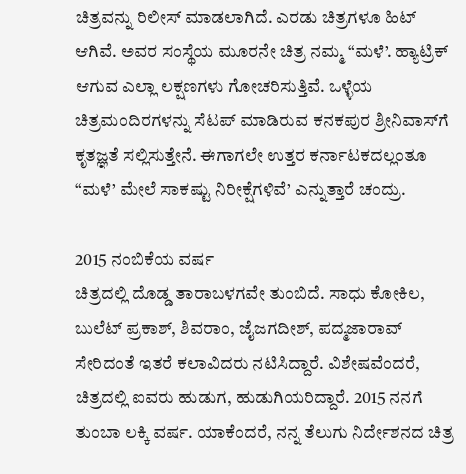ಚಿತ್ರವನ್ನು ರಿಲೀಸ್‌ ಮಾಡಲಾಗಿದೆ. ಎರಡು ಚಿತ್ರಗಳೂ ಹಿಟ್‌ ಆಗಿವೆ. ಅವರ ಸಂಸ್ಥೆಯ ಮೂರನೇ ಚಿತ್ರ ನಮ್ಮ “ಮಳೆ’. ಹ್ಯಾಟ್ರಿಕ್‌ ಆಗುವ ಎಲ್ಲಾ ಲಕ್ಷಣಗಳು ಗೋಚರಿಸುತ್ತಿವೆ. ಒಳ್ಳೆಯ ಚಿತ್ರಮಂದಿರಗಳನ್ನು ಸೆಟಪ್‌ ಮಾಡಿರುವ ಕನಕಪುರ ಶ್ರೀನಿವಾಸ್‌ಗೆ ಕೃತಜ್ಞತೆ ಸಲ್ಲಿಸುತ್ತೇನೆ. ಈಗಾಗಲೇ ಉತ್ತರ ಕರ್ನಾಟಕದಲ್ಲಂತೂ “ಮಳೆ’ ಮೇಲೆ ಸಾಕಷ್ಟು ನಿರೀಕ್ಷೆಗಳಿವೆ’ ಎನ್ನುತ್ತಾರೆ ಚಂದ್ರು.

2015 ನಂಬಿಕೆಯ ವರ್ಷ
ಚಿತ್ರದಲ್ಲಿ ದೊಡ್ಡ ತಾರಾಬಳಗವೇ ತುಂಬಿದೆ. ಸಾಧು ಕೋಕಿಲ, ಬುಲೆಟ್‌ ಪ್ರಕಾಶ್‌, ಶಿವರಾಂ, ಜೈಜಗದೀಶ್‌, ಪದ್ಮಜಾರಾವ್‌ ಸೇರಿದಂತೆ ಇತರೆ ಕಲಾವಿದರು ನಟಿಸಿದ್ದಾರೆ. ವಿಶೇಷವೆಂದರೆ, ಚಿತ್ರದಲ್ಲಿ ಐವರು ಹುಡುಗ, ಹುಡುಗಿಯರಿದ್ದಾರೆ. 2015 ನನಗೆ ತುಂಬಾ ಲಕ್ಕಿ ವರ್ಷ. ಯಾಕೆಂದರೆ, ನನ್ನ ತೆಲುಗು ನಿರ್ದೇಶನದ ಚಿತ್ರ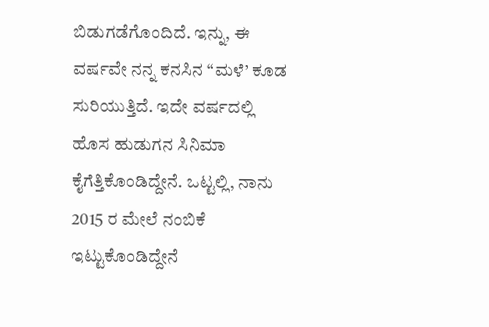ಬಿಡುಗಡೆಗೊಂದಿದೆ. ಇನ್ನು, ಈ ವರ್ಷವೇ ನನ್ನ ಕನಸಿನ “ಮಳೆ’ ಕೂಡ ಸುರಿಯುತ್ತಿದೆ. ಇದೇ ವರ್ಷದಲ್ಲಿ ಹೊಸ ಹುಡುಗನ ಸಿನಿಮಾ ಕೈಗೆತ್ತಿಕೊಂಡಿದ್ದೇನೆ. ಒಟ್ಟಲ್ಲಿ, ನಾನು 2015 ರ ಮೇಲೆ ನಂಬಿಕೆ ಇಟ್ಟುಕೊಂಡಿದ್ದೇನೆ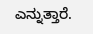ಎನ್ನುತ್ತಾರೆ.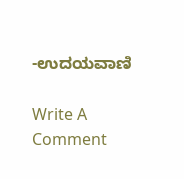-ಉದಯವಾಣಿ

Write A Comment